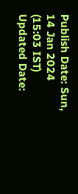Publish Date: Sun, 14 Jan 2024 (15:03 IST)
Updated Date: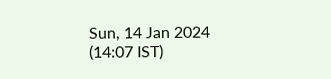Sun, 14 Jan 2024 (14:07 IST)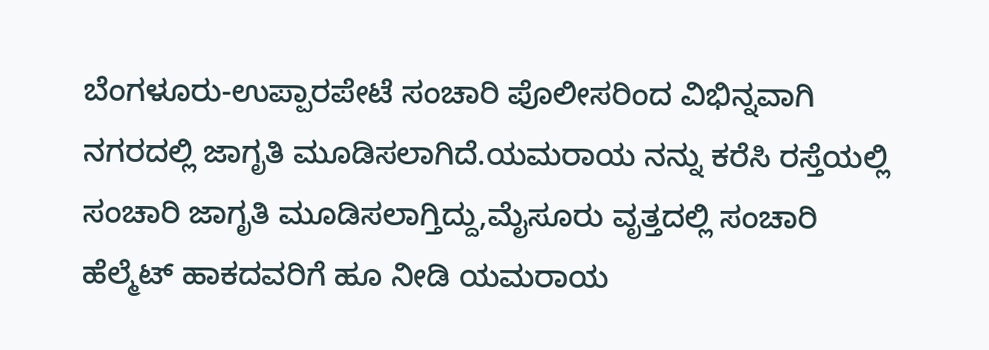ಬೆಂಗಳೂರು-ಉಪ್ಪಾರಪೇಟೆ ಸಂಚಾರಿ ಪೊಲೀಸರಿಂದ ವಿಭಿನ್ನವಾಗಿ ನಗರದಲ್ಲಿ ಜಾಗೃತಿ ಮೂಡಿಸಲಾಗಿದೆ.ಯಮರಾಯ ನನ್ನು ಕರೆಸಿ ರಸ್ತೆಯಲ್ಲಿ ಸಂಚಾರಿ ಜಾಗೃತಿ ಮೂಡಿಸಲಾಗ್ತಿದ್ದು,ಮೈಸೂರು ವೃತ್ತದಲ್ಲಿ ಸಂಚಾರಿ ಹೆಲ್ಮೆಟ್ ಹಾಕದವರಿಗೆ ಹೂ ನೀಡಿ ಯಮರಾಯ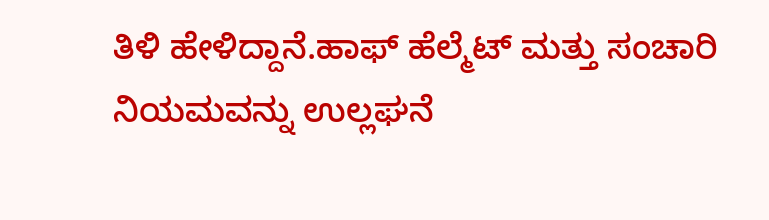ತಿಳಿ ಹೇಳಿದ್ದಾನೆ.ಹಾಫ್ ಹೆಲ್ಮೆಟ್ ಮತ್ತು ಸಂಚಾರಿ ನಿಯಮವನ್ನು ಉಲ್ಲಘನೆ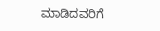ಮಾಡಿದವರಿಗೆ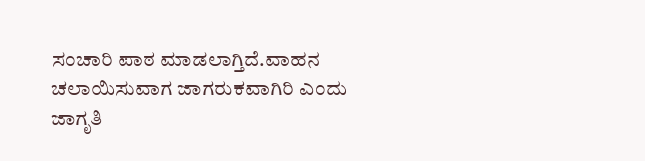ಸಂಚಾರಿ ಪಾಠ ಮಾಡಲಾಗ್ತಿದೆ.ವಾಹನ ಚಲಾಯಿಸುವಾಗ ಜಾಗರುಕವಾಗಿರಿ ಎಂದು ಜಾಗೃತಿ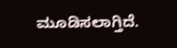ಮೂಡಿಸಲಾಗ್ತಿದೆ.